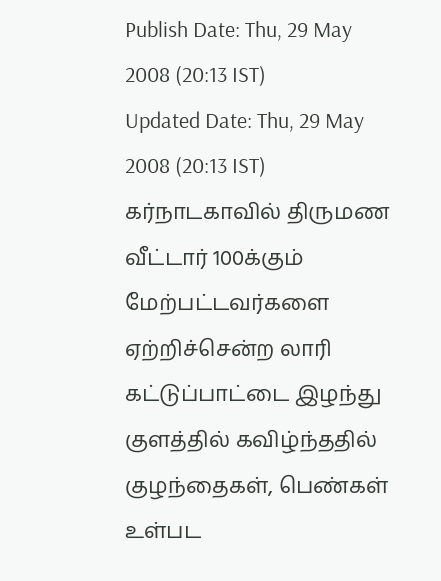Publish Date: Thu, 29 May 2008 (20:13 IST)
Updated Date: Thu, 29 May 2008 (20:13 IST)
கர்நாடகாவில் திருமண வீட்டார் 100க்கும் மேற்பட்டவர்களை ஏற்றிச்சென்ற லாரி கட்டுப்பாட்டை இழந்து குளத்தில் கவிழ்ந்ததில் குழந்தைகள், பெண்கள் உள்பட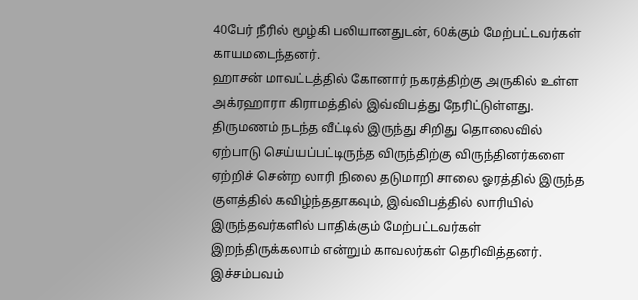40பேர் நீரில் மூழ்கி பலியானதுடன், 60க்கும் மேற்பட்டவர்கள் காயமடைந்தனர்.
ஹாசன் மாவட்டத்தில் கோனார் நகரத்திற்கு அருகில் உள்ள அக்ரஹாரா கிராமத்தில் இவ்விபத்து நேரிட்டுள்ளது.
திருமணம் நடந்த வீட்டில் இருந்து சிறிது தொலைவில் ஏற்பாடு செய்யப்பட்டிருந்த விருந்திற்கு விருந்தினர்களை ஏற்றிச் சென்ற லாரி நிலை தடுமாறி சாலை ஓரத்தில் இருந்த குளத்தில் கவிழ்ந்ததாகவும், இவ்விபத்தில் லாரியில் இருந்தவர்களில் பாதிக்கும் மேற்பட்டவர்கள் இறந்திருக்கலாம் என்றும் காவலர்கள் தெரிவித்தனர்.
இச்சம்பவம்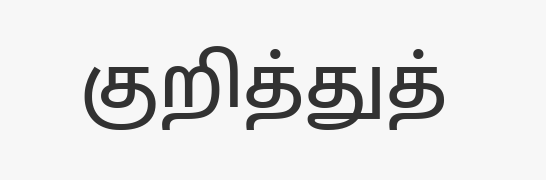குறித்துத்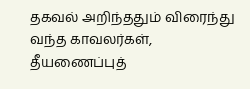தகவல் அறிந்ததும் விரைந்து வந்த காவலர்கள், தீயணைப்புத்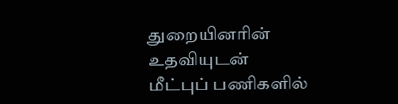துறையினரின் உதவியுடன் மீட்புப் பணிகளில்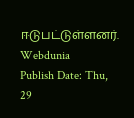ஈடுபட்டுள்ளனர்.
Webdunia
Publish Date: Thu, 29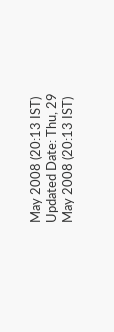May 2008 (20:13 IST)
Updated Date: Thu, 29 May 2008 (20:13 IST)